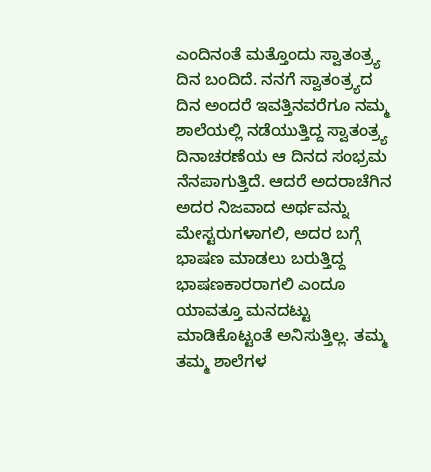ಎಂದಿನಂತೆ ಮತ್ತೊಂದು ಸ್ವಾತಂತ್ರ್ಯ ದಿನ ಬಂದಿದೆ. ನನಗೆ ಸ್ವಾತಂತ್ರ್ಯದ ದಿನ ಅಂದರೆ ಇವತ್ತಿನವರೆಗೂ ನಮ್ಮ ಶಾಲೆಯಲ್ಲಿ ನಡೆಯುತ್ತಿದ್ದ ಸ್ವಾತಂತ್ರ್ಯ ದಿನಾಚರಣೆಯ ಆ ದಿನದ ಸಂಭ್ರಮ ನೆನಪಾಗುತ್ತಿದೆ. ಆದರೆ ಅದರಾಚೆಗಿನ ಅದರ ನಿಜವಾದ ಅರ್ಥವನ್ನು ಮೇಸ್ಟರುಗಳಾಗಲಿ, ಅದರ ಬಗ್ಗೆ ಭಾಷಣ ಮಾಡಲು ಬರುತ್ತಿದ್ದ ಭಾಷಣಕಾರರಾಗಲಿ ಎಂದೂ ಯಾವತ್ತೂ ಮನದಟ್ಟು ಮಾಡಿಕೊಟ್ಟಂತೆ ಅನಿಸುತ್ತಿಲ್ಲ. ತಮ್ಮ ತಮ್ಮ ಶಾಲೆಗಳ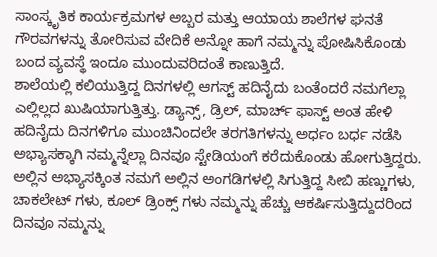ಸಾಂಸ್ಕೃತಿಕ ಕಾರ್ಯಕ್ರಮಗಳ ಅಬ್ಬರ ಮತ್ತು ಆಯಾಯ ಶಾಲೆಗಳ ಘನತೆ ಗೌರವಗಳನ್ನು ತೋರಿಸುವ ವೇದಿಕೆ ಅನ್ನೋ ಹಾಗೆ ನಮ್ಮನ್ನು ಪೋಷಿಸಿಕೊಂಡು ಬಂದ ವ್ಯವಸ್ಥೆ ಇಂದೂ ಮುಂದುವರಿದಂತೆ ಕಾಣುತ್ತಿದೆ.
ಶಾಲೆಯಲ್ಲಿ ಕಲಿಯುತ್ತಿದ್ದ ದಿನಗಳಲ್ಲಿ ಆಗಸ್ಟ್ ಹದಿನೈದು ಬಂತೆಂದರೆ ನಮಗೆಲ್ಲಾ ಎಲ್ಲಿಲ್ಲದ ಖುಷಿಯಾಗುತ್ತಿತ್ತು. ಡ್ಯಾನ್ಸ್, ಡ್ರಿಲ್, ಮಾರ್ಚ್ ಫಾಸ್ಟ್ ಅಂತ ಹೇಳಿ ಹದಿನೈದು ದಿನಗಳಿಗೂ ಮುಂಚಿನಿಂದಲೇ ತರಗತಿಗಳನ್ನು ಅರ್ಧಂ ಬರ್ಧ ನಡೆಸಿ ಅಭ್ಯಾಸಕ್ಕಾಗಿ ನಮ್ಮನ್ನೆಲ್ಲಾ ದಿನವೂ ಸ್ಟೇಡಿಯಂಗೆ ಕರೆದುಕೊಂಡು ಹೋಗುತ್ತಿದ್ದರು. ಅಲ್ಲಿನ ಅಭ್ಯಾಸಕ್ಕಿಂತ ನಮಗೆ ಅಲ್ಲಿನ ಅಂಗಡಿಗಳಲ್ಲಿ ಸಿಗುತ್ತಿದ್ದ ಸೀಬಿ ಹಣ್ಣುಗಳು, ಚಾಕಲೇಟ್ ಗಳು, ಕೂಲ್ ಡ್ರಿಂಕ್ಸ್ ಗಳು ನಮ್ಮನ್ನು ಹೆಚ್ಚು ಆಕರ್ಷಿಸುತ್ತಿದ್ದುದರಿಂದ ದಿನವೂ ನಮ್ಮನ್ನು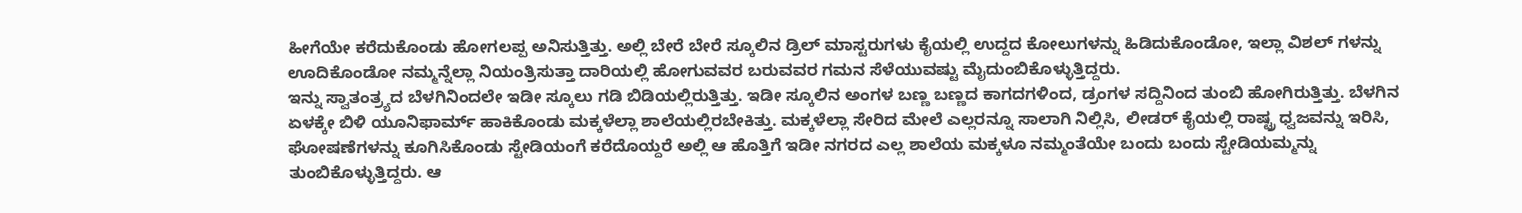ಹೀಗೆಯೇ ಕರೆದುಕೊಂಡು ಹೋಗಲಪ್ಪ ಅನಿಸುತ್ತಿತ್ತು. ಅಲ್ಲಿ ಬೇರೆ ಬೇರೆ ಸ್ಕೂಲಿನ ಡ್ರಿಲ್ ಮಾಸ್ಟರುಗಳು ಕೈಯಲ್ಲಿ ಉದ್ದದ ಕೋಲುಗಳನ್ನು ಹಿಡಿದುಕೊಂಡೋ, ಇಲ್ಲಾ ವಿಶಲ್ ಗಳನ್ನು ಊದಿಕೊಂಡೋ ನಮ್ಮನ್ನೆಲ್ಲಾ ನಿಯಂತ್ರಿಸುತ್ತಾ ದಾರಿಯಲ್ಲಿ ಹೋಗುವವರ ಬರುವವರ ಗಮನ ಸೆಳೆಯುವಷ್ಟು ಮೈದುಂಬಿಕೊಳ್ಳುತ್ತಿದ್ದರು.
ಇನ್ನು ಸ್ವಾತಂತ್ರ್ಯದ ಬೆಳಗಿನಿಂದಲೇ ಇಡೀ ಸ್ಕೂಲು ಗಡಿ ಬಿಡಿಯಲ್ಲಿರುತ್ತಿತ್ತು. ಇಡೀ ಸ್ಕೂಲಿನ ಅಂಗಳ ಬಣ್ಣ ಬಣ್ಣದ ಕಾಗದಗಳಿಂದ, ಡ್ರಂಗಳ ಸದ್ದಿನಿಂದ ತುಂಬಿ ಹೋಗಿರುತ್ತಿತ್ತು. ಬೆಳಗಿನ ಏಳಕ್ಕೇ ಬಿಳಿ ಯೂನಿಫಾರ್ಮ್ ಹಾಕಿಕೊಂಡು ಮಕ್ಕಳೆಲ್ಲಾ ಶಾಲೆಯಲ್ಲಿರಬೇಕಿತ್ತು. ಮಕ್ಕಳೆಲ್ಲಾ ಸೇರಿದ ಮೇಲೆ ಎಲ್ಲರನ್ನೂ ಸಾಲಾಗಿ ನಿಲ್ಲಿಸಿ, ಲೀಡರ್ ಕೈಯಲ್ಲಿ ರಾಷ್ಟ್ರ ಧ್ವಜವನ್ನು ಇರಿಸಿ, ಘೋಷಣೆಗಳನ್ನು ಕೂಗಿಸಿಕೊಂಡು ಸ್ಟೇಡಿಯಂಗೆ ಕರೆದೊಯ್ದರೆ ಅಲ್ಲಿ ಆ ಹೊತ್ತಿಗೆ ಇಡೀ ನಗರದ ಎಲ್ಲ ಶಾಲೆಯ ಮಕ್ಕಳೂ ನಮ್ಮಂತೆಯೇ ಬಂದು ಬಂದು ಸ್ಟೇಡಿಯಮ್ಮನ್ನು ತುಂಬಿಕೊಳ್ಳುತ್ತಿದ್ದರು. ಆ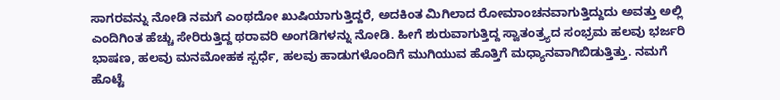ಸಾಗರವನ್ನು ನೋಡಿ ನಮಗೆ ಎಂಥದೋ ಖುಷಿಯಾಗುತ್ತಿದ್ದರೆ, ಅದಕಿಂತ ಮಿಗಿಲಾದ ರೋಮಾಂಚನವಾಗುತ್ತಿದ್ದುದು ಅವತ್ತು ಅಲ್ಲಿ ಎಂದಿಗಿಂತ ಹೆಚ್ಚು ಸೇರಿರುತ್ತಿದ್ದ ಥರಾವರಿ ಅಂಗಡಿಗಳನ್ನು ನೋಡಿ. ಹೀಗೆ ಶುರುವಾಗುತ್ತಿದ್ದ ಸ್ವಾತಂತ್ರ್ಯದ ಸಂಭ್ರಮ ಹಲವು ಭರ್ಜರಿ ಭಾಷಣ, ಹಲವು ಮನಮೋಹಕ ಸ್ಪರ್ಧೆ, ಹಲವು ಹಾಡುಗಳೊಂದಿಗೆ ಮುಗಿಯುವ ಹೊತ್ತಿಗೆ ಮಧ್ಯಾನವಾಗಿಬಿಡುತ್ತಿತ್ತು. ನಮಗೆ ಹೊಟ್ಟೆ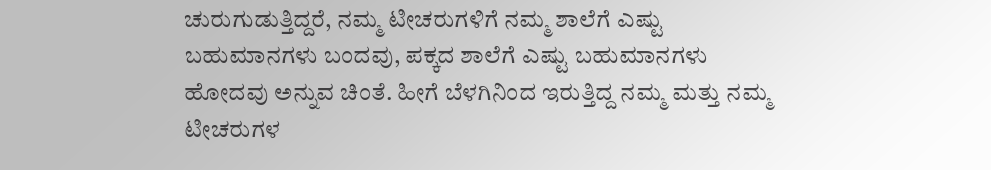ಚುರುಗುಡುತ್ತಿದ್ದರೆ, ನಮ್ಮ ಟೀಚರುಗಳಿಗೆ ನಮ್ಮ ಶಾಲೆಗೆ ಎಷ್ಟು ಬಹುಮಾನಗಳು ಬಂದವು, ಪಕ್ಕದ ಶಾಲೆಗೆ ಎಷ್ಟು ಬಹುಮಾನಗಳು ಹೋದವು ಅನ್ನುವ ಚಿಂತೆ. ಹೀಗೆ ಬೆಳಗಿನಿಂದ ಇರುತ್ತಿದ್ದ ನಮ್ಮ ಮತ್ತು ನಮ್ಮ ಟೀಚರುಗಳ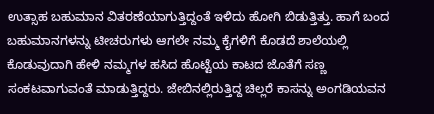ಉತ್ಸಾಹ ಬಹುಮಾನ ವಿತರಣೆಯಾಗುತ್ತಿದ್ದಂತೆ ಇಳಿದು ಹೋಗಿ ಬಿಡುತ್ತಿತ್ತು. ಹಾಗೆ ಬಂದ ಬಹುಮಾನಗಳನ್ನು ಟೀಚರುಗಳು ಆಗಲೇ ನಮ್ಮ ಕೈಗಳಿಗೆ ಕೊಡದೆ ಶಾಲೆಯಲ್ಲಿ ಕೊಡುವುದಾಗಿ ಹೇಳಿ ನಮ್ಮಗಳ ಹಸಿದ ಹೊಟ್ಟೆಯ ಕಾಟದ ಜೊತೆಗೆ ಸಣ್ಣ ಸಂಕಟವಾಗುವಂತೆ ಮಾಡುತ್ತಿದ್ದರು. ಜೇಬಿನಲ್ಲಿರುತ್ತಿದ್ದ ಚಿಲ್ಲರೆ ಕಾಸನ್ನು ಅಂಗಡಿಯವನ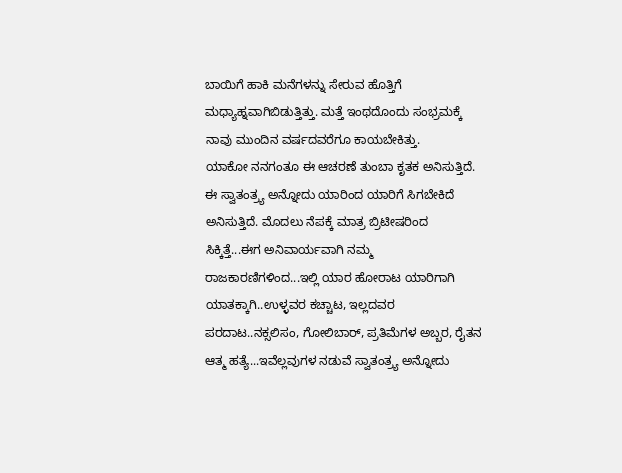ಬಾಯಿಗೆ ಹಾಕಿ ಮನೆಗಳನ್ನು ಸೇರುವ ಹೊತ್ತಿಗೆ ಮಧ್ಯಾಹ್ನವಾಗಿಬಿಡುತ್ತಿತ್ತು. ಮತ್ತೆ ಇಂಥದೊಂದು ಸಂಭ್ರಮಕ್ಕೆ ನಾವು ಮುಂದಿನ ವರ್ಷದವರೆಗೂ ಕಾಯಬೇಕಿತ್ತು.
ಯಾಕೋ ನನಗಂತೂ ಈ ಆಚರಣೆ ತುಂಬಾ ಕೃತಕ ಅನಿಸುತ್ತಿದೆ. ಈ ಸ್ವಾತಂತ್ರ್ಯ ಅನ್ನೋದು ಯಾರಿಂದ ಯಾರಿಗೆ ಸಿಗಬೇಕಿದೆ ಅನಿಸುತ್ತಿದೆ. ಮೊದಲು ನೆಪಕ್ಕೆ ಮಾತ್ರ ಬ್ರಿಟೀಷರಿಂದ ಸಿಕ್ಕಿತ್ತೆ...ಈಗ ಅನಿವಾರ್ಯವಾಗಿ ನಮ್ಮ ರಾಜಕಾರಣಿಗಳಿಂದ...ಇಲ್ಲಿ ಯಾರ ಹೋರಾಟ ಯಾರಿಗಾಗಿ ಯಾತಕ್ಕಾಗಿ..ಉಳ್ಳವರ ಕಚ್ಚಾಟ, ಇಲ್ಲದವರ ಪರದಾಟ..ನಕ್ಸಲಿಸಂ, ಗೋಲಿಬಾರ್, ಪ್ರತಿಮೆಗಳ ಅಬ್ಬರ, ರೈತನ ಆತ್ಮ ಹತ್ಯೆ...ಇವೆಲ್ಲವುಗಳ ನಡುವೆ ಸ್ವಾತಂತ್ರ್ಯ ಅನ್ನೋದು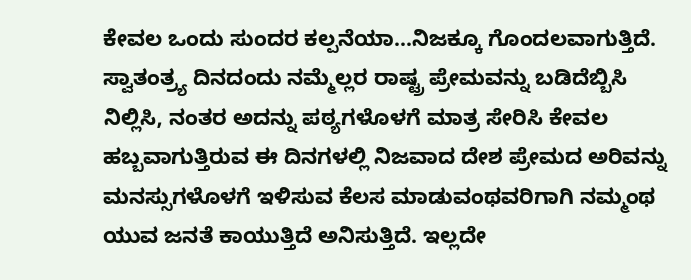ಕೇವಲ ಒಂದು ಸುಂದರ ಕಲ್ಪನೆಯಾ...ನಿಜಕ್ಕೂ ಗೊಂದಲವಾಗುತ್ತಿದೆ.
ಸ್ವಾತಂತ್ರ್ಯ ದಿನದಂದು ನಮ್ಮೆಲ್ಲರ ರಾಷ್ಟ್ರ ಪ್ರೇಮವನ್ನು ಬಡಿದೆಬ್ಬಿಸಿ ನಿಲ್ಲಿಸಿ, ನಂತರ ಅದನ್ನು ಪಠ್ಯಗಳೊಳಗೆ ಮಾತ್ರ ಸೇರಿಸಿ ಕೇವಲ ಹಬ್ಬವಾಗುತ್ತಿರುವ ಈ ದಿನಗಳಲ್ಲಿ ನಿಜವಾದ ದೇಶ ಪ್ರೇಮದ ಅರಿವನ್ನು ಮನಸ್ಸುಗಳೊಳಗೆ ಇಳಿಸುವ ಕೆಲಸ ಮಾಡುವಂಥವರಿಗಾಗಿ ನಮ್ಮಂಥ ಯುವ ಜನತೆ ಕಾಯುತ್ತಿದೆ ಅನಿಸುತ್ತಿದೆ. ಇಲ್ಲದೇ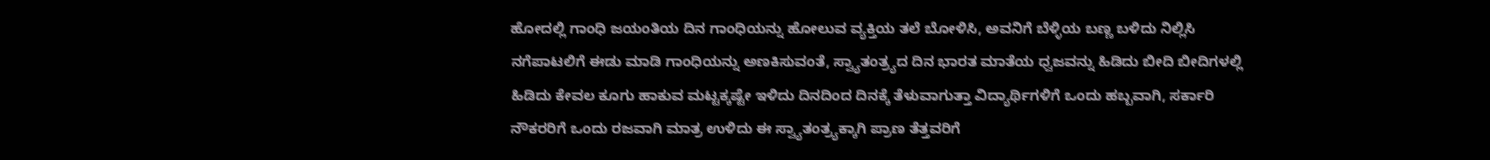ಹೋದಲ್ಲಿ ಗಾಂಧಿ ಜಯಂತಿಯ ದಿನ ಗಾಂಧಿಯನ್ನು ಹೋಲುವ ವ್ಯಕ್ತಿಯ ತಲೆ ಬೋಳಿಸಿ, ಅವನಿಗೆ ಬೆಳ್ಳಿಯ ಬಣ್ಣ ಬಳಿದು ನಿಲ್ಲಿಸಿ ನಗೆಪಾಟಲಿಗೆ ಈಡು ಮಾಡಿ ಗಾಂಧಿಯನ್ನು ಅಣಕಿಸುವಂತೆ, ಸ್ವ್ಯಾತಂತ್ರ್ಯದ ದಿನ ಭಾರತ ಮಾತೆಯ ಧ್ವಜವನ್ನು ಹಿಡಿದು ಬೀದಿ ಬೀದಿಗಳಲ್ಲಿ ಹಿಡಿದು ಕೇವಲ ಕೂಗು ಹಾಕುವ ಮಟ್ಟಕ್ಕಷ್ಟೇ ಇಳಿದು ದಿನದಿಂದ ದಿನಕ್ಕೆ ತೆಳುವಾಗುತ್ತಾ ವಿದ್ಯಾರ್ಥಿಗಳಿಗೆ ಒಂದು ಹಬ್ಬವಾಗಿ, ಸರ್ಕಾರಿ ನೌಕರರಿಗೆ ಒಂದು ರಜವಾಗಿ ಮಾತ್ರ ಉಳಿದು ಈ ಸ್ವ್ಯಾತಂತ್ರ್ಯಕ್ಕಾಗಿ ಪ್ರಾಣ ತೆತ್ತವರಿಗೆ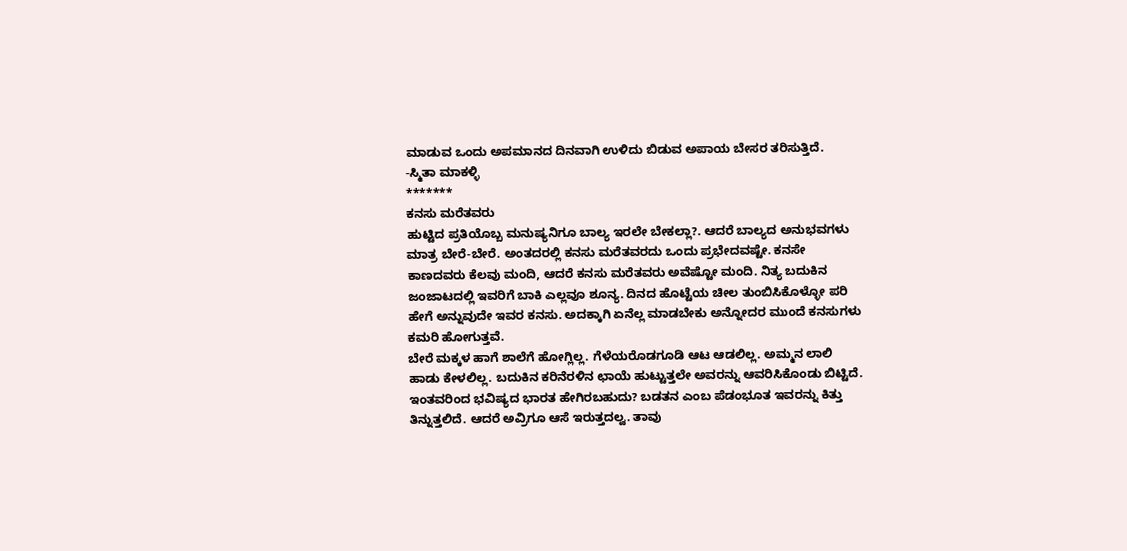ಮಾಡುವ ಒಂದು ಅಪಮಾನದ ದಿನವಾಗಿ ಉಳಿದು ಬಿಡುವ ಅಪಾಯ ಬೇಸರ ತರಿಸುತ್ತಿದೆ.
-ಸ್ಮಿತಾ ಮಾಕಳ್ಳಿ
*******
ಕನಸು ಮರೆತವರು
ಹುಟ್ಟಿದ ಪ್ರತಿಯೊಬ್ಬ ಮನುಷ್ಯನಿಗೂ ಬಾಲ್ಯ ಇರಲೇ ಬೇಕಲ್ಲಾ?. ಆದರೆ ಬಾಲ್ಯದ ಅನುಭವಗಳು ಮಾತ್ರ ಬೇರೆ-ಬೇರೆ. ಅಂತದರಲ್ಲಿ ಕನಸು ಮರೆತವರದು ಒಂದು ಪ್ರಭೇದವಷ್ಟೇ. ಕನಸೇ ಕಾಣದವರು ಕೆಲವು ಮಂದಿ, ಆದರೆ ಕನಸು ಮರೆತವರು ಅವೆಷ್ಟೋ ಮಂದಿ. ನಿತ್ಯ ಬದುಕಿನ ಜಂಜಾಟದಲ್ಲಿ ಇವರಿಗೆ ಬಾಕಿ ಎಲ್ಲವೂ ಶೂನ್ಯ. ದಿನದ ಹೊಟ್ಟೆಯ ಚೀಲ ತುಂಬಿಸಿಕೊಳ್ಳೋ ಪರಿ ಹೇಗೆ ಅನ್ನುವುದೇ ಇವರ ಕನಸು. ಅದಕ್ಕಾಗಿ ಏನೆಲ್ಲ ಮಾಡಬೇಕು ಅನ್ನೋದರ ಮುಂದೆ ಕನಸುಗಳು ಕಮರಿ ಹೋಗುತ್ತವೆ.
ಬೇರೆ ಮಕ್ಕಳ ಹಾಗೆ ಶಾಲೆಗೆ ಹೋಗ್ಲಿಲ್ಲ. ಗೆಳೆಯರೊಡಗೂಡಿ ಆಟ ಆಡಲಿಲ್ಲ. ಅಮ್ಮನ ಲಾಲಿ ಹಾಡು ಕೇಳಲಿಲ್ಲ. ಬದುಕಿನ ಕರಿನೆರಳಿನ ಛಾಯೆ ಹುಟ್ಟುತ್ತಲೇ ಅವರನ್ನು ಆವರಿಸಿಕೊಂಡು ಬಿಟ್ಟಿದೆ. ಇಂತವರಿಂದ ಭವಿಷ್ಯದ ಭಾರತ ಹೇಗಿರಬಹುದು? ಬಡತನ ಎಂಬ ಪೆಡಂಭೂತ ಇವರನ್ನು ಕಿತ್ತು ತಿನ್ನುತ್ತಲಿದೆ. ಆದರೆ ಅವ್ರಿಗೂ ಆಸೆ ಇರುತ್ತದಲ್ವ. ತಾವು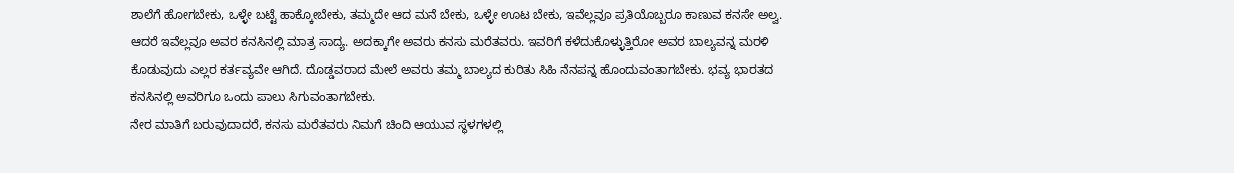ಶಾಲೆಗೆ ಹೋಗಬೇಕು, ಒಳ್ಳೇ ಬಟ್ಟೆ ಹಾಕ್ಕೋಬೇಕು, ತಮ್ಮದೇ ಆದ ಮನೆ ಬೇಕು, ಒಳ್ಳೇ ಊಟ ಬೇಕು, ಇವೆಲ್ಲವೂ ಪ್ರತಿಯೊಬ್ಬರೂ ಕಾಣುವ ಕನಸೇ ಅಲ್ವ. ಆದರೆ ಇವೆಲ್ಲವೂ ಅವರ ಕನಸಿನಲ್ಲಿ ಮಾತ್ರ ಸಾದ್ಯ. ಅದಕ್ಕಾಗೇ ಅವರು ಕನಸು ಮರೆತವರು. ಇವರಿಗೆ ಕಳೆದುಕೊಳ್ಳುತ್ತಿರೋ ಅವರ ಬಾಲ್ಯವನ್ನ ಮರಳಿ ಕೊಡುವುದು ಎಲ್ಲರ ಕರ್ತವ್ಯವೇ ಆಗಿದೆ. ದೊಡ್ಡವರಾದ ಮೇಲೆ ಅವರು ತಮ್ಮ ಬಾಲ್ಯದ ಕುರಿತು ಸಿಹಿ ನೆನಪನ್ನ ಹೊಂದುವಂತಾಗಬೇಕು. ಭವ್ಯ ಭಾರತದ ಕನಸಿನಲ್ಲಿ ಅವರಿಗೂ ಒಂದು ಪಾಲು ಸಿಗುವಂತಾಗಬೇಕು.
ನೇರ ಮಾತಿಗೆ ಬರುವುದಾದರೆ, ಕನಸು ಮರೆತವರು ನಿಮಗೆ ಚಿಂದಿ ಆಯುವ ಸ್ಥಳಗಳಲ್ಲಿ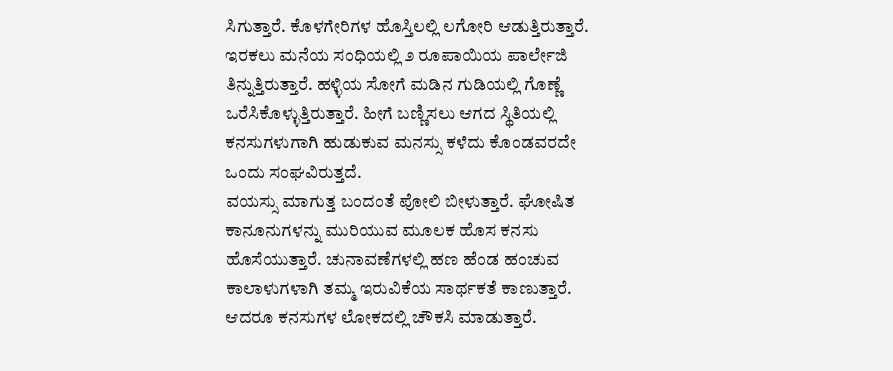ಸಿಗುತ್ತಾರೆ. ಕೊಳಗೇರಿಗಳ ಹೊಸ್ತಿಲಲ್ಲಿ ಲಗೋರಿ ಆಡುತ್ತಿರುತ್ತಾರೆ. ಇರಕಲು ಮನೆಯ ಸಂಧಿಯಲ್ಲಿ ೨ ರೂಪಾಯಿಯ ಪಾರ್ಲೇಜಿ ತಿನ್ನುತ್ತಿರುತ್ತಾರೆ. ಹಳ್ಳಿಯ ಸೋಗೆ ಮಡಿನ ಗುಡಿಯಲ್ಲಿ ಗೊಣ್ಣೆ ಒರೆಸಿಕೊಳ್ಳುತ್ತಿರುತ್ತಾರೆ. ಹೀಗೆ ಬಣ್ಣಿಸಲು ಆಗದ ಸ್ಥಿತಿಯಲ್ಲಿ ಕನಸುಗಳುಗಾಗಿ ಹುಡುಕುವ ಮನಸ್ಸು ಕಳೆದು ಕೊಂಡವರದೇ ಒಂದು ಸಂಘವಿರುತ್ತದೆ.
ವಯಸ್ಸು ಮಾಗುತ್ತ ಬಂದಂತೆ ಪೋಲಿ ಬೀಳುತ್ತಾರೆ. ಘೋಷಿತ ಕಾನೂನುಗಳನ್ನು ಮುರಿಯುವ ಮೂಲಕ ಹೊಸ ಕನಸು ಹೊಸೆಯುತ್ತಾರೆ. ಚುನಾವಣೆಗಳಲ್ಲಿ ಹಣ ಹೆಂಡ ಹಂಚುವ ಕಾಲಾಳುಗಳಾಗಿ ತಮ್ಮ ಇರುವಿಕೆಯ ಸಾರ್ಥಕತೆ ಕಾಣುತ್ತಾರೆ. ಆದರೂ ಕನಸುಗಳ ಲೋಕದಲ್ಲಿ ಚೌಕಸಿ ಮಾಡುತ್ತಾರೆ.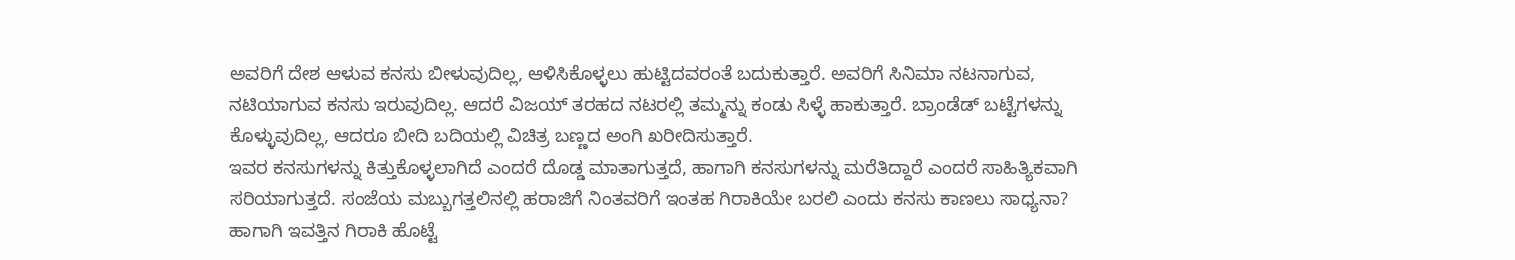ಅವರಿಗೆ ದೇಶ ಆಳುವ ಕನಸು ಬೀಳುವುದಿಲ್ಲ, ಆಳಿಸಿಕೊಳ್ಳಲು ಹುಟ್ಟಿದವರಂತೆ ಬದುಕುತ್ತಾರೆ. ಅವರಿಗೆ ಸಿನಿಮಾ ನಟನಾಗುವ, ನಟಿಯಾಗುವ ಕನಸು ಇರುವುದಿಲ್ಲ. ಆದರೆ ವಿಜಯ್ ತರಹದ ನಟರಲ್ಲಿ ತಮ್ಮನ್ನು ಕಂಡು ಸಿಳ್ಳೆ ಹಾಕುತ್ತಾರೆ. ಬ್ರಾಂಡೆಡ್ ಬಟ್ಟೆಗಳನ್ನು ಕೊಳ್ಳುವುದಿಲ್ಲ, ಆದರೂ ಬೀದಿ ಬದಿಯಲ್ಲಿ ವಿಚಿತ್ರ ಬಣ್ಣದ ಅಂಗಿ ಖರೀದಿಸುತ್ತಾರೆ.
ಇವರ ಕನಸುಗಳನ್ನು ಕಿತ್ತುಕೊಳ್ಳಲಾಗಿದೆ ಎಂದರೆ ದೊಡ್ಡ ಮಾತಾಗುತ್ತದೆ, ಹಾಗಾಗಿ ಕನಸುಗಳನ್ನು ಮರೆತಿದ್ದಾರೆ ಎಂದರೆ ಸಾಹಿತ್ಯಿಕವಾಗಿ ಸರಿಯಾಗುತ್ತದೆ. ಸಂಜೆಯ ಮಬ್ಬುಗತ್ತಲಿನಲ್ಲಿ ಹರಾಜಿಗೆ ನಿಂತವರಿಗೆ ಇಂತಹ ಗಿರಾಕಿಯೇ ಬರಲಿ ಎಂದು ಕನಸು ಕಾಣಲು ಸಾಧ್ಯನಾ? ಹಾಗಾಗಿ ಇವತ್ತಿನ ಗಿರಾಕಿ ಹೊಟ್ಟೆ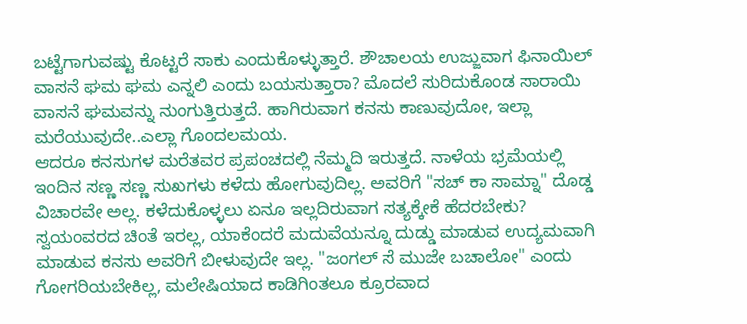ಬಟ್ಟೆಗಾಗುವಷ್ಟು ಕೊಟ್ಟರೆ ಸಾಕು ಎಂದುಕೊಳ್ಳುತ್ತಾರೆ. ಶೌಚಾಲಯ ಉಜ್ಜುವಾಗ ಫಿನಾಯಿಲ್ ವಾಸನೆ ಘಮ ಘಮ ಎನ್ನಲಿ ಎಂದು ಬಯಸುತ್ತಾರಾ? ಮೊದಲೆ ಸುರಿದುಕೊಂಡ ಸಾರಾಯಿ ವಾಸನೆ ಘಮವನ್ನು ನುಂಗುತ್ತಿರುತ್ತದೆ. ಹಾಗಿರುವಾಗ ಕನಸು ಕಾಣುವುದೋ, ಇಲ್ಲಾ ಮರೆಯುವುದೇ..ಎಲ್ಲಾ ಗೊಂದಲಮಯ.
ಆದರೂ ಕನಸುಗಳ ಮರೆತವರ ಪ್ರಪಂಚದಲ್ಲಿ ನೆಮ್ಮದಿ ಇರುತ್ತದೆ. ನಾಳೆಯ ಭ್ರಮೆಯಲ್ಲಿ ಇಂದಿನ ಸಣ್ಣ ಸಣ್ಣ ಸುಖಗಳು ಕಳೆದು ಹೋಗುವುದಿಲ್ಲ. ಅವರಿಗೆ "ಸಚ್ ಕಾ ಸಾಮ್ನಾ" ದೊಡ್ಡ ವಿಚಾರವೇ ಅಲ್ಲ. ಕಳೆದುಕೊಳ್ಳಲು ಏನೂ ಇಲ್ಲದಿರುವಾಗ ಸತ್ಯಕ್ಕೇಕೆ ಹೆದರಬೇಕು? ಸ್ವಯಂವರದ ಚಿಂತೆ ಇರಲ್ಲ, ಯಾಕೆಂದರೆ ಮದುವೆಯನ್ನೂ ದುಡ್ಡು ಮಾಡುವ ಉದ್ಯಮವಾಗಿ ಮಾಡುವ ಕನಸು ಅವರಿಗೆ ಬೀಳುವುದೇ ಇಲ್ಲ. "ಜಂಗಲ್ ಸೆ ಮುಜೇ ಬಚಾಲೋ" ಎಂದು ಗೋಗರಿಯಬೇಕಿಲ್ಲ, ಮಲೇಷಿಯಾದ ಕಾಡಿಗಿಂತಲೂ ಕ್ರೂರವಾದ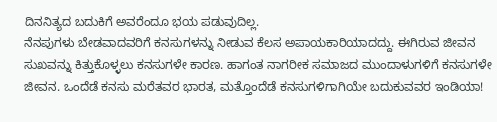ದಿನನಿತ್ಯದ ಬದುಕಿಗೆ ಅವರೆಂದೂ ಭಯ ಪಡುವುದಿಲ್ಲ.
ನೆನಪುಗಳು ಬೇಡವಾದವರಿಗೆ ಕನಸುಗಳನ್ನು ನೀಡುವ ಕೆಲಸ ಅಪಾಯಕಾರಿಯಾದದ್ದು. ಈಗಿರುವ ಜೀವನ ಸುಖವನ್ನು ಕಿತ್ತುಕೊಳ್ಳಲು ಕನಸುಗಳೇ ಕಾರಣ. ಹಾಗಂತ ನಾಗರೀಕ ಸಮಾಜದ ಮುಂದಾಳುಗಳಿಗೆ ಕನಸುಗಳೇ ಜೀವನ. ಒಂದೆಡೆ ಕನಸು ಮರೆತವರ ಭಾರತ, ಮತ್ತೊಂದೆಡೆ ಕನಸುಗಳಿಗಾಗಿಯೇ ಬದುಕುವವರ ಇಂಡಿಯಾ!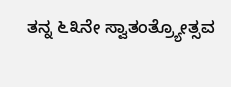ತನ್ನ ೬೩ನೇ ಸ್ವಾತಂತ್ರ್ಯೋತ್ಸವ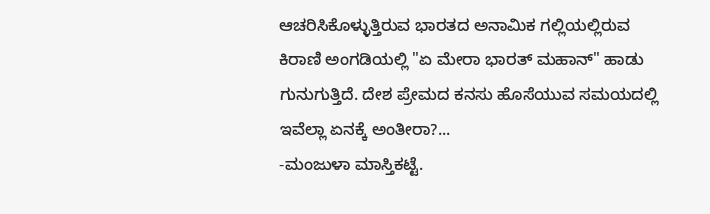ಆಚರಿಸಿಕೊಳ್ಳುತ್ತಿರುವ ಭಾರತದ ಅನಾಮಿಕ ಗಲ್ಲಿಯಲ್ಲಿರುವ ಕಿರಾಣಿ ಅಂಗಡಿಯಲ್ಲಿ "ಏ ಮೇರಾ ಭಾರತ್ ಮಹಾನ್" ಹಾಡು ಗುನುಗುತ್ತಿದೆ. ದೇಶ ಪ್ರೇಮದ ಕನಸು ಹೊಸೆಯುವ ಸಮಯದಲ್ಲಿ ಇವೆಲ್ಲಾ ಏನಕ್ಕೆ ಅಂತೀರಾ?...
-ಮಂಜುಳಾ ಮಾಸ್ತಿಕಟ್ಟೆ.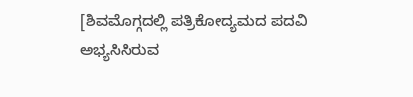[ಶಿವಮೊಗ್ಗದಲ್ಲಿ ಪತ್ರಿಕೋದ್ಯಮದ ಪದವಿ ಅಭ್ಯಸಿಸಿರುವ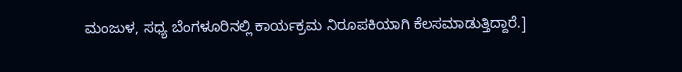ಮಂಜುಳ, ಸಧ್ಯ ಬೆಂಗಳೂರಿನಲ್ಲಿ ಕಾರ್ಯಕ್ರಮ ನಿರೂಪಕಿಯಾಗಿ ಕೆಲಸಮಾಡುತ್ತಿದ್ದಾರೆ.]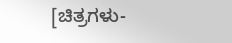[ಚಿತ್ರಗಳು-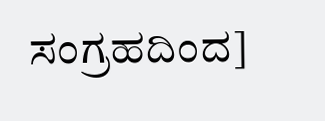ಸಂಗ್ರಹದಿಂದ]